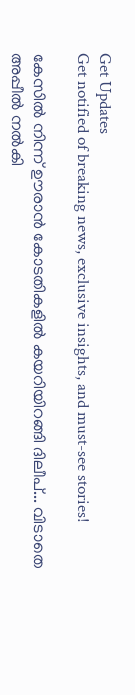Get Updates
Get notified of breaking news, exclusive insights, and must-see stories!

കേസില്‍ നിന്ന് ഊരാന്‍ കോടതികളില്‍ കയറിയിറങ്ങി ദിലീപ്... വിടാതെ അപ്പീല്‍ നല്‍കി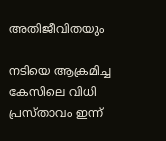അതിജീവിതയും

നടിയെ ആക്രമിച്ച കേസിലെ വിധി പ്രസ്താവം ഇന്ന്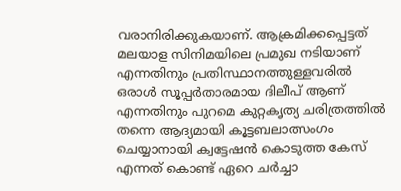വരാനിരിക്കുകയാണ്. ആക്രമിക്കപ്പെട്ടത് മലയാള സിനിമയിലെ പ്രമുഖ നടിയാണ് എന്നതിനും പ്രതിസ്ഥാനത്തുള്ളവരില്‍ ഒരാള്‍ സൂപ്പര്‍താരമായ ദിലീപ് ആണ് എന്നതിനും പുറമെ കുറ്റകൃത്യ ചരിത്രത്തില്‍ തന്നെ ആദ്യമായി കൂട്ടബലാത്സംഗം ചെയ്യാനായി ക്വട്ടേഷന്‍ കൊടുത്ത കേസ് എന്നത് കൊണ്ട് ഏറെ ചര്‍ച്ചാ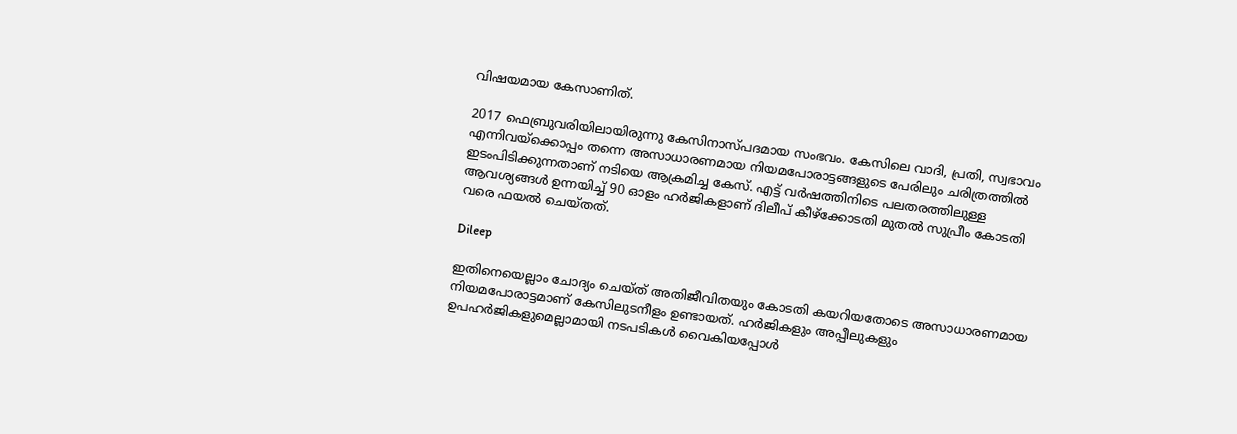വിഷയമായ കേസാണിത്.

2017 ഫെബ്രുവരിയിലായിരുന്നു കേസിനാസ്പദമായ സംഭവം. കേസിലെ വാദി, പ്രതി, സ്വഭാവം എന്നിവയ്‌ക്കൊപ്പം തന്നെ അസാധാരണമായ നിയമപോരാട്ടങ്ങളുടെ പേരിലും ചരിത്രത്തില്‍ ഇടംപിടിക്കുന്നതാണ് നടിയെ ആക്രമിച്ച കേസ്. എട്ട് വര്‍ഷത്തിനിടെ പലതരത്തിലുള്ള ആവശ്യങ്ങള്‍ ഉന്നയിച്ച് 90 ഓളം ഹര്‍ജികളാണ് ദിലീപ് കീഴ്‌ക്കോടതി മുതല്‍ സുപ്രീം കോടതി വരെ ഫയല്‍ ചെയ്തത്.

Dileep

ഇതിനെയെല്ലാം ചോദ്യം ചെയ്ത് അതിജീവിതയും കോടതി കയറിയതോടെ അസാധാരണമായ നിയമപോരാട്ടമാണ് കേസിലുടനീളം ഉണ്ടായത്. ഹര്‍ജികളും അപ്പീലുകളും ഉപഹര്‍ജികളുമെല്ലാമായി നടപടികള്‍ വൈകിയപ്പോള്‍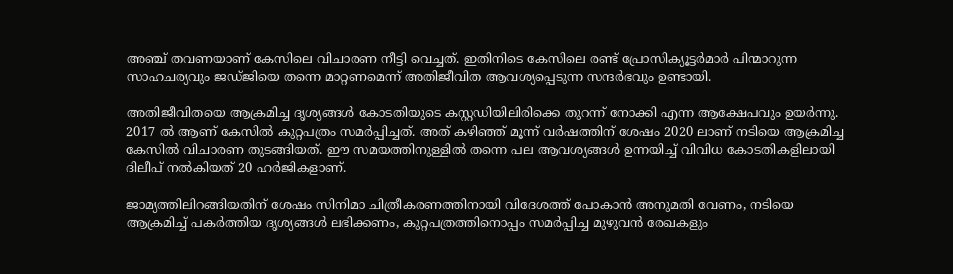അഞ്ച് തവണയാണ് കേസിലെ വിചാരണ നീട്ടി വെച്ചത്. ഇതിനിടെ കേസിലെ രണ്ട് പ്രോസിക്യൂട്ടര്‍മാര്‍ പിന്മാറുന്ന സാഹചര്യവും ജഡ്ജിയെ തന്നെ മാറ്റണമെന്ന് അതിജീവിത ആവശ്യപ്പെടുന്ന സന്ദര്‍ഭവും ഉണ്ടായി.

അതിജീവിതയെ ആക്രമിച്ച ദൃശ്യങ്ങള്‍ കോടതിയുടെ കസ്റ്റഡിയിലിരിക്കെ തുറന്ന് നോക്കി എന്ന ആക്ഷേപവും ഉയര്‍ന്നു. 2017 ല്‍ ആണ് കേസില്‍ കുറ്റപത്രം സമര്‍പ്പിച്ചത്. അത് കഴിഞ്ഞ് മൂന്ന് വര്‍ഷത്തിന് ശേഷം 2020 ലാണ് നടിയെ ആക്രമിച്ച കേസില്‍ വിചാരണ തുടങ്ങിയത്. ഈ സമയത്തിനുള്ളില്‍ തന്നെ പല ആവശ്യങ്ങള്‍ ഉന്നയിച്ച് വിവിധ കോടതികളിലായി ദിലീപ് നല്‍കിയത് 20 ഹര്‍ജികളാണ്.

ജാമ്യത്തിലിറങ്ങിയതിന് ശേഷം സിനിമാ ചിത്രീകരണത്തിനായി വിദേശത്ത് പോകാന്‍ അനുമതി വേണം, നടിയെ ആക്രമിച്ച് പകര്‍ത്തിയ ദൃശ്യങ്ങള്‍ ലഭിക്കണം, കുറ്റപത്രത്തിനൊപ്പം സമര്‍പ്പിച്ച മുഴുവന്‍ രേഖകളും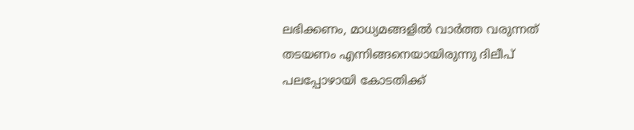ലഭിക്കണം, മാധ്യമങ്ങളില്‍ വാര്‍ത്ത വരുന്നത് തടയണം എന്നിങ്ങനെയായിരുന്നു ദിലീപ് പലപ്പോഴായി കോടതിക്ക്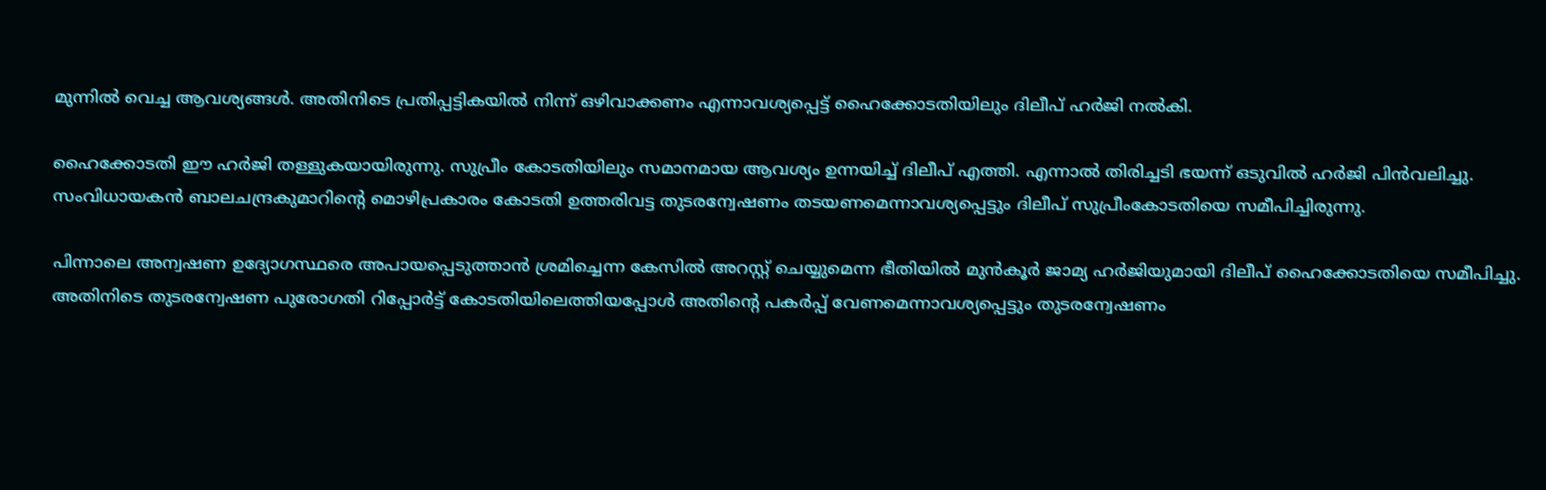മുന്നില്‍ വെച്ച ആവശ്യങ്ങള്‍. അതിനിടെ പ്രതിപ്പട്ടികയില്‍ നിന്ന് ഒഴിവാക്കണം എന്നാവശ്യപ്പെട്ട് ഹൈക്കോടതിയിലും ദിലീപ് ഹര്‍ജി നല്‍കി.

ഹൈക്കോടതി ഈ ഹര്‍ജി തള്ളുകയായിരുന്നു. സുപ്രീം കോടതിയിലും സമാനമായ ആവശ്യം ഉന്നയിച്ച് ദിലീപ് എത്തി. എന്നാല്‍ തിരിച്ചടി ഭയന്ന് ഒടുവില്‍ ഹര്‍ജി പിന്‍വലിച്ചു. സംവിധായകന്‍ ബാലചന്ദ്രകുമാറിന്റെ മൊഴിപ്രകാരം കോടതി ഉത്തരിവട്ട തുടരന്വേഷണം തടയണമെന്നാവശ്യപ്പെട്ടും ദിലീപ് സുപ്രീംകോടതിയെ സമീപിച്ചിരുന്നു.

പിന്നാലെ അന്വഷണ ഉദ്യോഗസ്ഥരെ അപായപ്പെടുത്താന്‍ ശ്രമിച്ചെന്ന കേസില്‍ അറസ്റ്റ് ചെയ്യുമെന്ന ഭീതിയില്‍ മുന്‍കൂര്‍ ജാമ്യ ഹര്‍ജിയുമായി ദിലീപ് ഹൈക്കോടതിയെ സമീപിച്ചു. അതിനിടെ തുടരന്വേഷണ പുരോഗതി റിപ്പോര്‍ട്ട് കോടതിയിലെത്തിയപ്പോള്‍ അതിന്റെ പകര്‍പ്പ് വേണമെന്നാവശ്യപ്പെട്ടും തുടരന്വേഷണം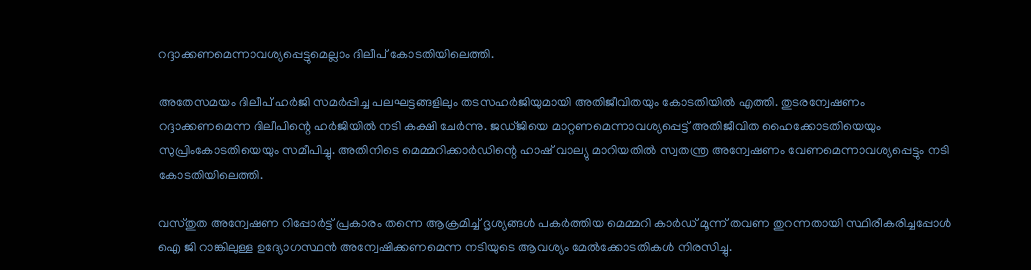റദ്ദാക്കണമെന്നാവശ്യപ്പെട്ടുമെല്ലാം ദിലീപ് കോടതിയിലെത്തി.

അതേസമയം ദിലീപ് ഹര്‍ജി സമര്‍പ്പിച്ച പലഘട്ടങ്ങളിലും തടസഹര്‍ജിയുമായി അതിജീവിതയും കോടതിയില്‍ എത്തി. തുടരന്വേഷണം റദ്ദാക്കണമെന്ന ദിലീപിന്റെ ഹര്‍ജിയില്‍ നടി കക്ഷി ചേര്‍ന്നു. ജഡ്ജിയെ മാറ്റണമെന്നാവശ്യപ്പെട്ട് അതിജീവിത ഹൈക്കോടതിയെയും സുപ്രിംകോടതിയെയും സമീപിച്ചു. അതിനിടെ മെമ്മറിക്കാര്‍ഡിന്റെ ഹാഷ് വാല്യു മാറിയതില്‍ സ്വതന്ത്ര അന്വേഷണം വേണമെന്നാവശ്യപ്പെട്ടും നടി കോടതിയിലെത്തി.

വസ്തുത അന്വേഷണ റിപ്പോര്‍ട്ട് പ്രകാരം തന്നെ ആക്രമിച്ച് ദൃശ്യങ്ങള്‍ പകര്‍ത്തിയ മെമ്മറി കാര്‍ഡ് മൂന്ന് തവണ തുറന്നതായി സ്ഥിരീകരിച്ചപ്പോള്‍ ഐ ജി റാങ്കിലുള്ള ഉദ്യോഗസ്ഥന്‍ അന്വേഷിക്കണമെന്ന നടിയുടെ ആവശ്യം മേല്‍ക്കോടതികള്‍ നിരസിച്ചു.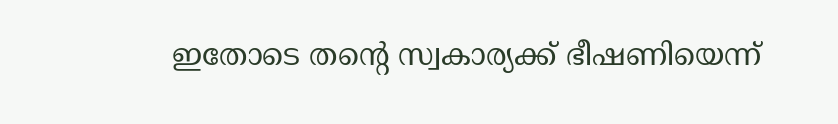ഇതോടെ തന്റെ സ്വകാര്യക്ക് ഭീഷണിയെന്ന്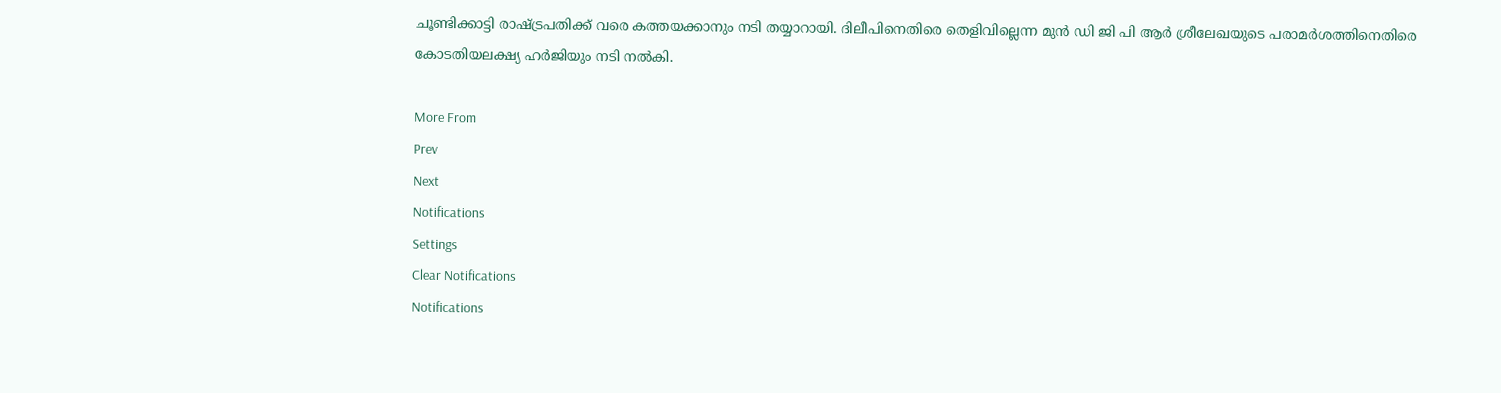ചൂണ്ടിക്കാട്ടി രാഷ്ട്രപതിക്ക് വരെ കത്തയക്കാനും നടി തയ്യാറായി. ദിലീപിനെതിരെ തെളിവില്ലെന്ന മുന്‍ ഡി ജി പി ആര്‍ ശ്രീലേഖയുടെ പരാമര്‍ശത്തിനെതിരെ കോടതിയലക്ഷ്യ ഹര്‍ജിയും നടി നല്‍കി.

More From
Prev
Next
Notifications
Settings
Clear Notifications
Notifications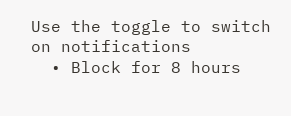Use the toggle to switch on notifications
  • Block for 8 hours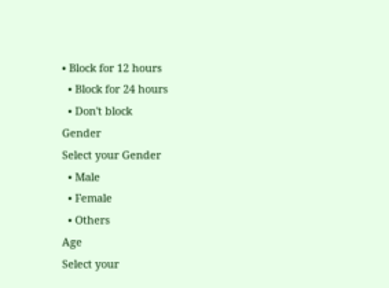• Block for 12 hours
  • Block for 24 hours
  • Don't block
Gender
Select your Gender
  • Male
  • Female
  • Others
Age
Select your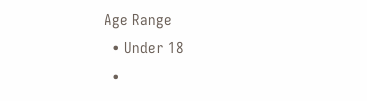Age Range
  • Under 18
  •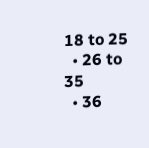18 to 25
  • 26 to 35
  • 36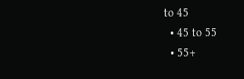to 45
  • 45 to 55
  • 55+